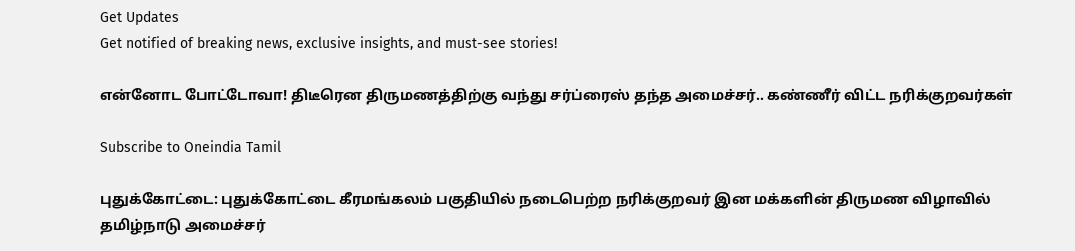Get Updates
Get notified of breaking news, exclusive insights, and must-see stories!

என்னோட போட்டோவா! திடீரென திருமணத்திற்கு வந்து சர்ப்ரைஸ் தந்த அமைச்சர்.. கண்ணீர் விட்ட நரிக்குறவர்கள்

Subscribe to Oneindia Tamil

புதுக்கோட்டை: புதுக்கோட்டை கீரமங்கலம் பகுதியில் நடைபெற்ற நரிக்குறவர் இன மக்களின் திருமண விழாவில் தமிழ்நாடு அமைச்சர்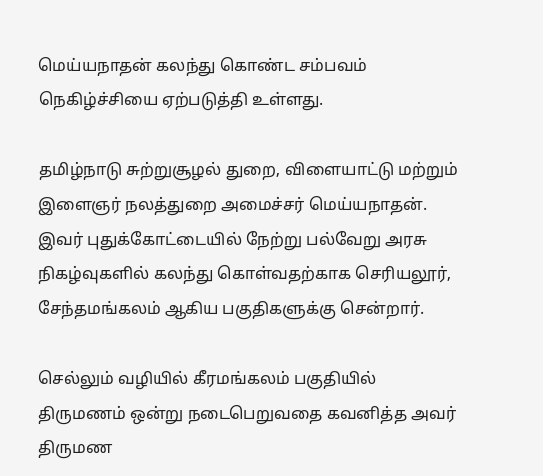மெய்யநாதன் கலந்து கொண்ட சம்பவம் நெகிழ்ச்சியை ஏற்படுத்தி உள்ளது.

தமிழ்நாடு சுற்றுசூழல் துறை, விளையாட்டு மற்றும் இளைஞர் நலத்துறை அமைச்சர் மெய்யநாதன். இவர் புதுக்கோட்டையில் நேற்று பல்வேறு அரசு நிகழ்வுகளில் கலந்து கொள்வதற்காக செரியலூர், சேந்தமங்கலம் ஆகிய பகுதிகளுக்கு சென்றார்.

செல்லும் வழியில் கீரமங்கலம் பகுதியில் திருமணம் ஒன்று நடைபெறுவதை கவனித்த அவர் திருமண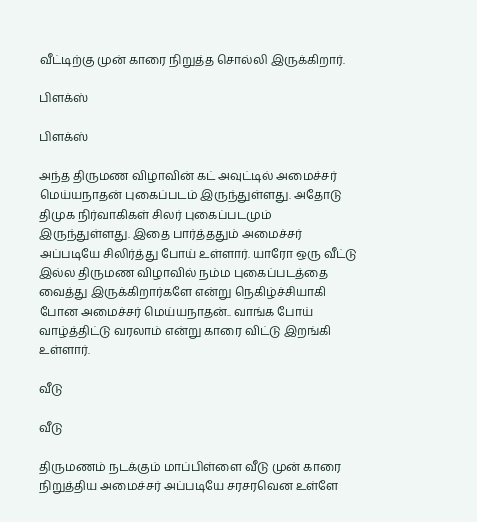வீட்டிற்கு முன் காரை நிறுத்த சொல்லி இருக்கிறார்.

பிளக்ஸ்

பிளக்ஸ்

அந்த திருமண விழாவின் கட் அவுட்டில் அமைச்சர் மெய்யநாதன் புகைப்படம் இருந்துள்ளது. அதோடு திமுக நிர்வாகிகள் சிலர் புகைப்படமும் இருந்துள்ளது. இதை பார்த்ததும் அமைச்சர் அப்படியே சிலிர்த்து போய் உள்ளார். யாரோ ஒரு வீட்டு இல்ல திருமண விழாவில் நம்ம புகைப்படத்தை வைத்து இருக்கிறார்களே என்று நெகிழ்ச்சியாகி போன அமைச்சர் மெய்யநாதன்.. வாங்க போய் வாழ்த்திட்டு வரலாம் என்று காரை விட்டு இறங்கி உள்ளார்.

வீடு

வீடு

திருமணம் நடக்கும் மாப்பிள்ளை வீடு முன் காரை நிறுத்திய அமைச்சர் அப்படியே சரசரவென உள்ளே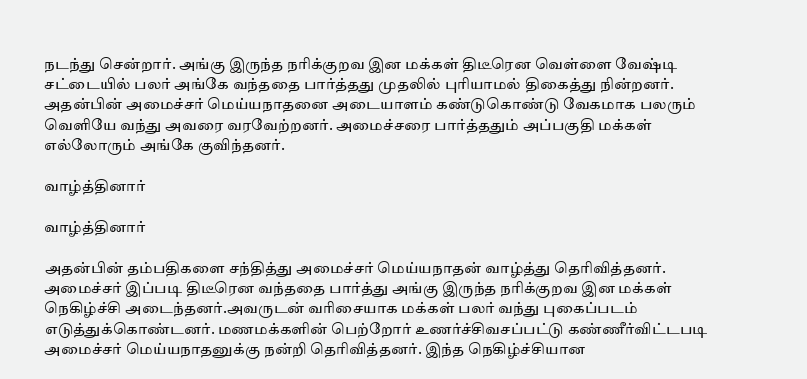நடந்து சென்றார். அங்கு இருந்த நரிக்குறவ இன மக்கள் திடீரென வெள்ளை வேஷ்டி சட்டையில் பலர் அங்கே வந்ததை பார்த்தது முதலில் புரியாமல் திகைத்து நின்றனர். அதன்பின் அமைச்சர் மெய்யநாதனை அடையாளம் கண்டுகொண்டு வேகமாக பலரும் வெளியே வந்து அவரை வரவேற்றனர். அமைச்சரை பார்த்ததும் அப்பகுதி மக்கள் எல்லோரும் அங்கே குவிந்தனர்.

வாழ்த்தினார்

வாழ்த்தினார்

அதன்பின் தம்பதிகளை சந்தித்து அமைச்சர் மெய்யநாதன் வாழ்த்து தெரிவித்தனர். அமைச்சர் இப்படி திடீரென வந்ததை பார்த்து அங்கு இருந்த நரிக்குறவ இன மக்கள் நெகிழ்ச்சி அடைந்தனர்.அவருடன் வரிசையாக மக்கள் பலர் வந்து புகைப்படம் எடுத்துக்கொண்டனர். மணமக்களின் பெற்றோர் உணர்ச்சிவசப்பட்டு கண்ணீர்விட்டபடி அமைச்சர் மெய்யநாதனுக்கு நன்றி தெரிவித்தனர். இந்த நெகிழ்ச்சியான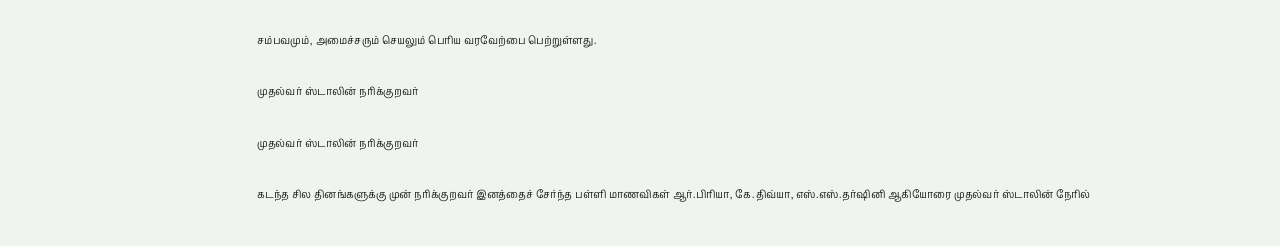சம்பவமும், அமைச்சரும் செயலும் பெரிய வரவேற்பை பெற்றுள்ளது.

முதல்வர் ஸ்டாலின் நரிக்குறவர்

முதல்வர் ஸ்டாலின் நரிக்குறவர்

கடந்த சில தினங்களுக்கு முன் நரிக்குறவர் இனத்தைச் சேர்ந்த பள்ளி மாணவிகள் ஆர்.பிரியா, கே.திவ்யா, எஸ்.எஸ்.தர்ஷினி ஆகியோரை முதல்வர் ஸ்டாலின் நேரில்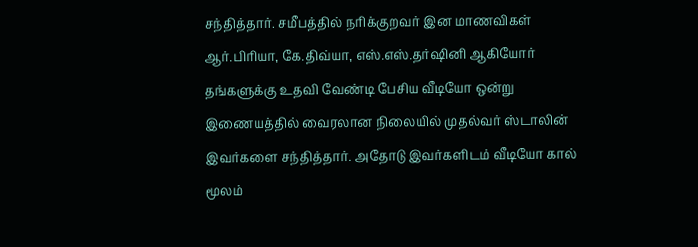சந்தித்தார். சமீபத்தில் நரிக்குறவர் இன மாணவிகள் ஆர்.பிரியா, கே.திவ்யா, எஸ்.எஸ்.தர்ஷினி ஆகியோர் தங்களுக்கு உதவி வேண்டி பேசிய வீடியோ ஒன்று இணையத்தில் வைரலான நிலையில் முதல்வர் ஸ்டாலின் இவர்களை சந்தித்தார். அதோடு இவர்களிடம் வீடியோ கால் மூலம்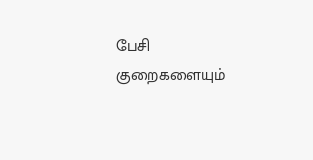பேசி குறைகளையும்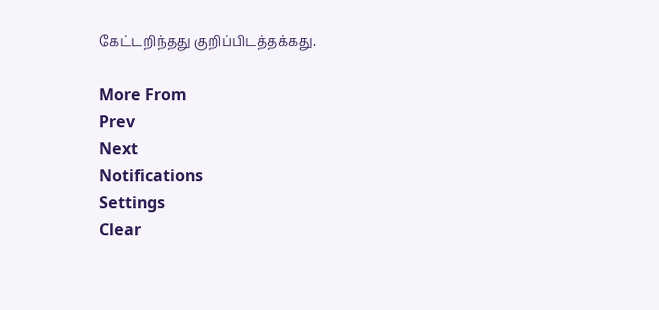கேட்டறிந்தது குறிப்பிடத்தக்கது.

More From
Prev
Next
Notifications
Settings
Clear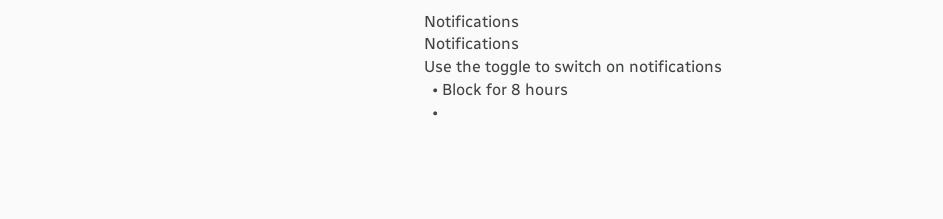Notifications
Notifications
Use the toggle to switch on notifications
  • Block for 8 hours
  •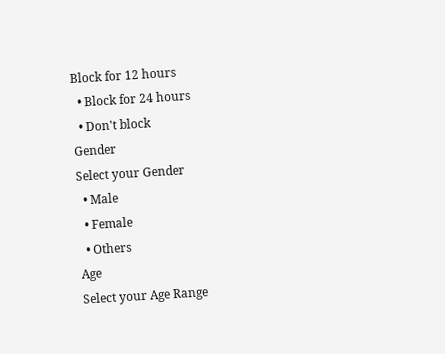Block for 12 hours
  • Block for 24 hours
  • Don't block
Gender
Select your Gender
  • Male
  • Female
  • Others
Age
Select your Age Range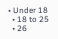• Under 18
  • 18 to 25
  • 26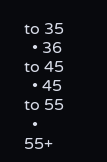to 35
  • 36 to 45
  • 45 to 55
  • 55+